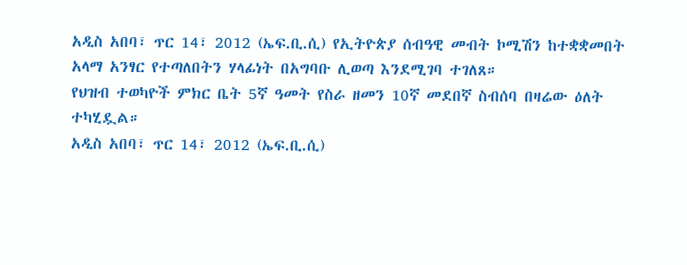አዲስ አበባ፣ ጥር 14፣ 2012 (ኤፍ.ቢ.ሲ) የኢትዮጵያ ሰብዓዊ መብት ኮሚሽን ከተቋቋመበት አላማ አንፃር የተጣለበትን ሃላፊነት በአግባቡ ሊወጣ እንደሚገባ ተገለጸ።
የህዝብ ተወካዮች ምክር ቤት 5ኛ ዓመት የስራ ዘመን 10ኛ መደበኛ ስብሰባ በዛሬው ዕለት ተካሂዷል።
አዲስ አበባ፣ ጥር 14፣ 2012 (ኤፍ.ቢ.ሲ)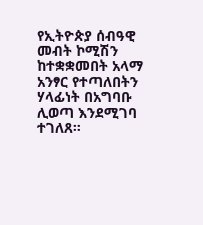የኢትዮጵያ ሰብዓዊ መብት ኮሚሽን ከተቋቋመበት አላማ አንፃር የተጣለበትን ሃላፊነት በአግባቡ ሊወጣ እንደሚገባ ተገለጸ።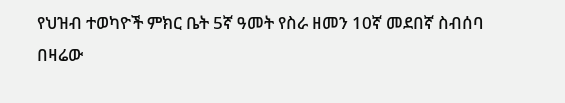የህዝብ ተወካዮች ምክር ቤት 5ኛ ዓመት የስራ ዘመን 10ኛ መደበኛ ስብሰባ በዛሬው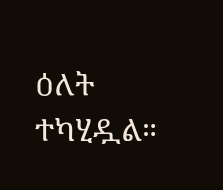ዕለት ተካሂዷል።